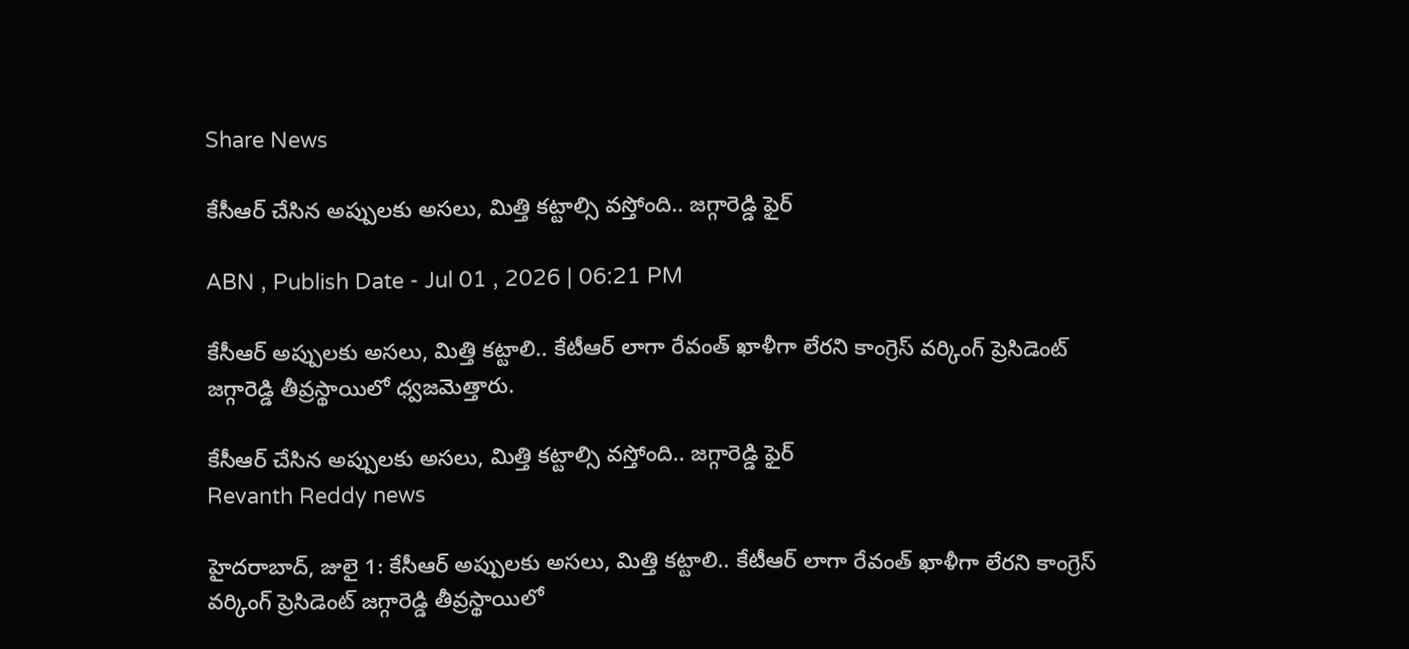Share News

కేసీఆర్ చేసిన అప్పులకు అసలు, మిత్తి కట్టాల్సి వస్తోంది.. జగ్గారెడ్డి ఫైర్

ABN , Publish Date - Jul 01 , 2026 | 06:21 PM

కేసీఆర్ అప్పులకు అసలు, మిత్తి కట్టాలి.. కేటీఆర్ లాగా రేవంత్ ఖాళీగా లేరని కాంగ్రెస్ వర్కింగ్ ప్రెసిడెంట్ జగ్గారెడ్డి తీవ్రస్థాయిలో ధ్వజమెత్తారు.

కేసీఆర్ చేసిన అప్పులకు అసలు, మిత్తి కట్టాల్సి వస్తోంది.. జగ్గారెడ్డి ఫైర్
Revanth Reddy news

హైదరాబాద్, జులై 1: కేసీఆర్ అప్పులకు అసలు, మిత్తి కట్టాలి.. కేటీఆర్ లాగా రేవంత్ ఖాళీగా లేరని కాంగ్రెస్ వర్కింగ్ ప్రెసిడెంట్ జగ్గారెడ్డి తీవ్రస్థాయిలో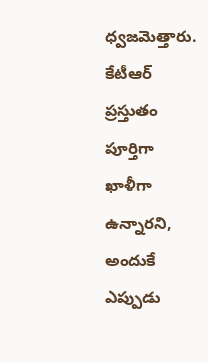ధ్వజమెత్తారు. కేటీఆర్ ప్రస్తుతం పూర్తిగా ఖాళీగా ఉన్నారని, అందుకే ఎప్పుడు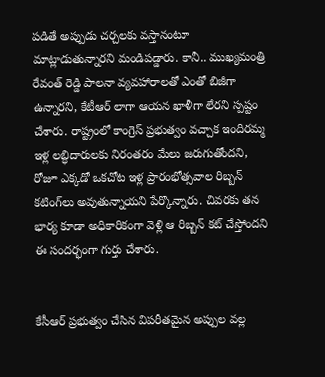పడితే అప్పుడు చర్చలకు వస్తానంటూ మాట్లాడుతున్నారని మండిపడ్డారు. కానీ.. ముఖ్యమంత్రి రేవంత్ రెడ్డి పాలనా వ్యవహారాలతో ఎంతో బిజీగా ఉన్నారని, కేటీఆర్ లాగా ఆయన ఖాళీగా లేరని స్పష్టం చేశారు. రాష్ట్రంలో కాంగ్రెస్ ప్రభుత్వం వచ్చాక ఇందిరమ్మ ఇళ్ల లబ్ధిదారులకు నిరంతరం మేలు జరుగుతోందని, రోజూ ఎక్కడో ఒకచోట ఇళ్ల ప్రారంభోత్సవాల రిబ్బన్ కటింగ్‌లు అవుతున్నాయని పేర్కొన్నారు. చివరకు తన భార్య కూడా అధికారికంగా వెళ్లి ఆ రిబ్బన్ కట్ చేస్తోందని ఈ సందర్భంగా గుర్తు చేశారు.


కేసీఆర్ ప్రభుత్వం చేసిన విపరీతమైన అప్పుల వల్ల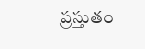ప్రస్తుతం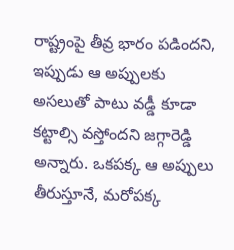రాష్ట్రంపై తీవ్ర భారం పడిందని, ఇప్పుడు ఆ అప్పులకు అసలుతో పాటు వడ్డీ కూడా కట్టాల్సి వస్తోందని జగ్గారెడ్డి అన్నారు. ఒకపక్క ఆ అప్పులు తీరుస్తూనే, మరోపక్క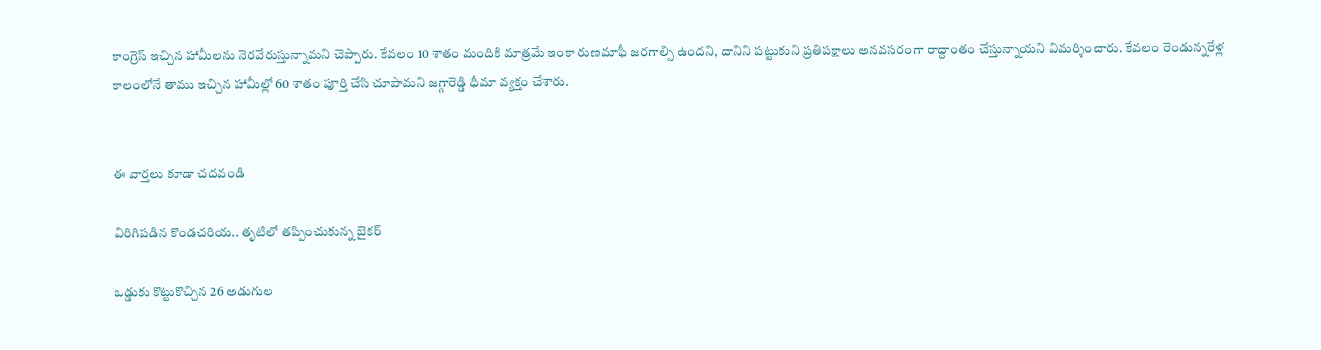కాంగ్రెస్ ఇచ్చిన హామీలను నెరవేరుస్తున్నామని చెప్పారు. కేవలం 10 శాతం మందికి మాత్రమే ఇంకా రుణమాఫీ జరగాల్సి ఉందని, దానిని పట్టుకుని ప్రతిపక్షాలు అనవసరంగా రాద్దాంతం చేస్తున్నాయని విమర్శించారు. కేవలం రెండున్నరేళ్ల కాలంలోనే తాము ఇచ్చిన హామీల్లో 60 శాతం పూర్తి చేసి చూపామని జగ్గారెడ్డి ధీమా వ్యక్తం చేశారు.


ఈ వార్తలు కూడా చదవండి

విరిగిపడిన కొండచరియ.. తృటిలో తప్పించుకున్న బైకర్

ఒడ్డుకు కొట్టుకొచ్చిన 26 అడుగుల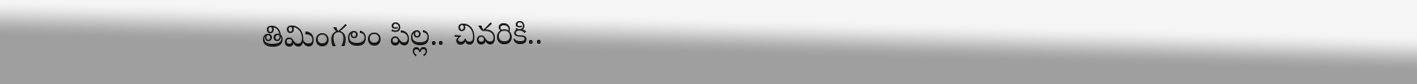తిమింగలం పిల్ల.. చివరికి..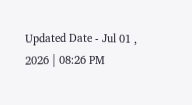Updated Date - Jul 01 , 2026 | 08:26 PM